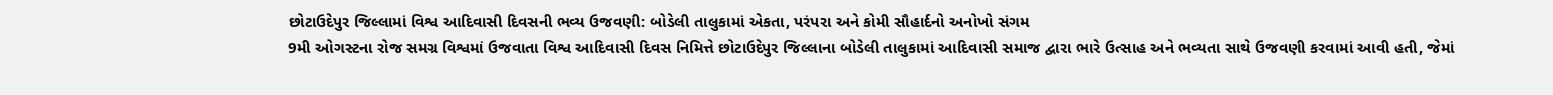છોટાઉદેપુર જિલ્લામાં વિશ્વ આદિવાસી દિવસની ભવ્ય ઉજવણી: બોડેલી તાલુકામાં એકતા, પરંપરા અને કોમી સૌહાર્દનો અનોખો સંગમ
9મી ઓગસ્ટના રોજ સમગ્ર વિશ્વમાં ઉજવાતા વિશ્વ આદિવાસી દિવસ નિમિત્તે છોટાઉદેપુર જિલ્લાના બોડેલી તાલુકામાં આદિવાસી સમાજ દ્વારા ભારે ઉત્સાહ અને ભવ્યતા સાથે ઉજવણી કરવામાં આવી હતી, જેમાં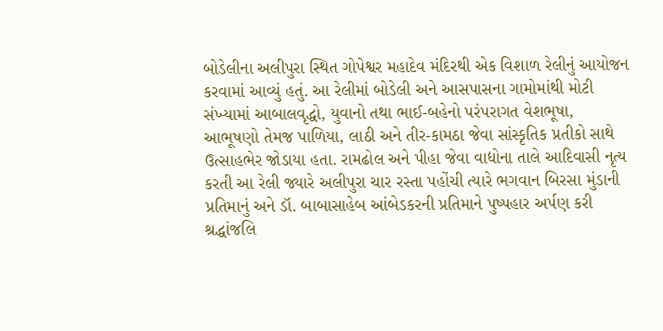બોડેલીના અલીપુરા સ્થિત ગોપેશ્વર મહાદેવ મંદિરથી એક વિશાળ રેલીનું આયોજન કરવામાં આવ્યું હતું. આ રેલીમાં બોડેલી અને આસપાસના ગામોમાંથી મોટી સંખ્યામાં આબાલવૃદ્ધો, યુવાનો તથા ભાઈ-બહેનો પરંપરાગત વેશભૂષા, આભૂષણો તેમજ પાળિયા, લાઠી અને તીર-કામઠા જેવા સાંસ્કૃતિક પ્રતીકો સાથે ઉત્સાહભેર જોડાયા હતા. રામઢોલ અને પીહા જેવા વાદ્યોના તાલે આદિવાસી નૃત્ય કરતી આ રેલી જ્યારે અલીપુરા ચાર રસ્તા પહોંચી ત્યારે ભગવાન બિરસા મુંડાની પ્રતિમાનું અને ડૉ. બાબાસાહેબ આંબેડકરની પ્રતિમાને પુષ્પહાર અર્પણ કરી શ્રદ્ધાંજલિ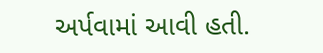અર્પવામાં આવી હતી.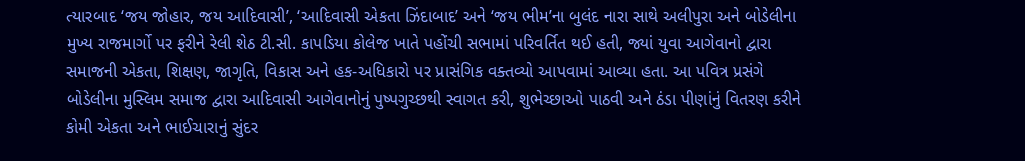ત્યારબાદ ‘જય જોહાર, જય આદિવાસી’, ‘આદિવાસી એકતા ઝિંદાબાદ’ અને ‘જય ભીમ’ના બુલંદ નારા સાથે અલીપુરા અને બોડેલીના મુખ્ય રાજમાર્ગો પર ફરીને રેલી શેઠ ટી.સી. કાપડિયા કોલેજ ખાતે પહોંચી સભામાં પરિવર્તિત થઈ હતી, જ્યાં યુવા આગેવાનો દ્વારા સમાજની એકતા, શિક્ષણ, જાગૃતિ, વિકાસ અને હક-અધિકારો પર પ્રાસંગિક વક્તવ્યો આપવામાં આવ્યા હતા. આ પવિત્ર પ્રસંગે બોડેલીના મુસ્લિમ સમાજ દ્વારા આદિવાસી આગેવાનોનું પુષ્પગુચ્છથી સ્વાગત કરી, શુભેચ્છાઓ પાઠવી અને ઠંડા પીણાંનું વિતરણ કરીને કોમી એકતા અને ભાઈચારાનું સુંદર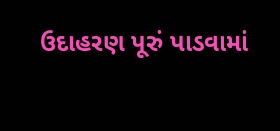ઉદાહરણ પૂરું પાડવામાં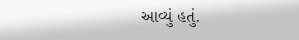આવ્યું હતું.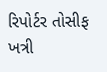રિપોર્ટર તોસીફ ખત્રી